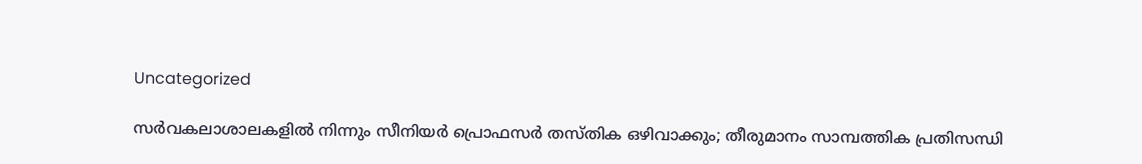Uncategorized

സർവകലാശാലകളിൽ നിന്നും സീനിയർ പ്രൊഫസർ തസ്തിക ഒഴിവാക്കും; തീരുമാനം സാമ്പത്തിക പ്രതിസന്ധി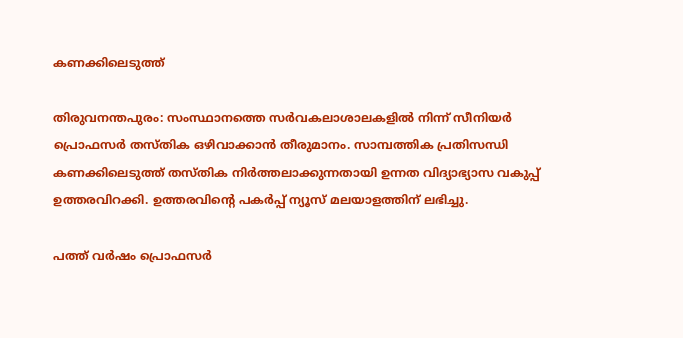കണക്കിലെടുത്ത്

തിരുവനന്തപുരം: സംസ്ഥാനത്തെ സര്‍വകലാശാലകളില്‍ നിന്ന് സീനിയര്‍ പ്രൊഫസര്‍ തസ്തിക ഒഴിവാക്കാൻ തീരുമാനം. സാമ്പത്തിക പ്രതിസന്ധി കണക്കിലെടുത്ത് തസ്തിക നിർത്തലാക്കുന്നതായി ഉന്നത വിദ്യാഭ്യാസ വകുപ്പ് ഉത്തരവിറക്കി. ഉത്തരവിന്‍റെ പകര്‍പ്പ് ന്യൂസ് മലയാളത്തിന് ലഭിച്ചു.

പത്ത് വർഷം പ്രൊഫസർ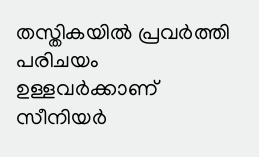തസ്തികയിൽ പ്രവർത്തി പരിചയം ഉള്ളവർക്കാണ് സീനിയർ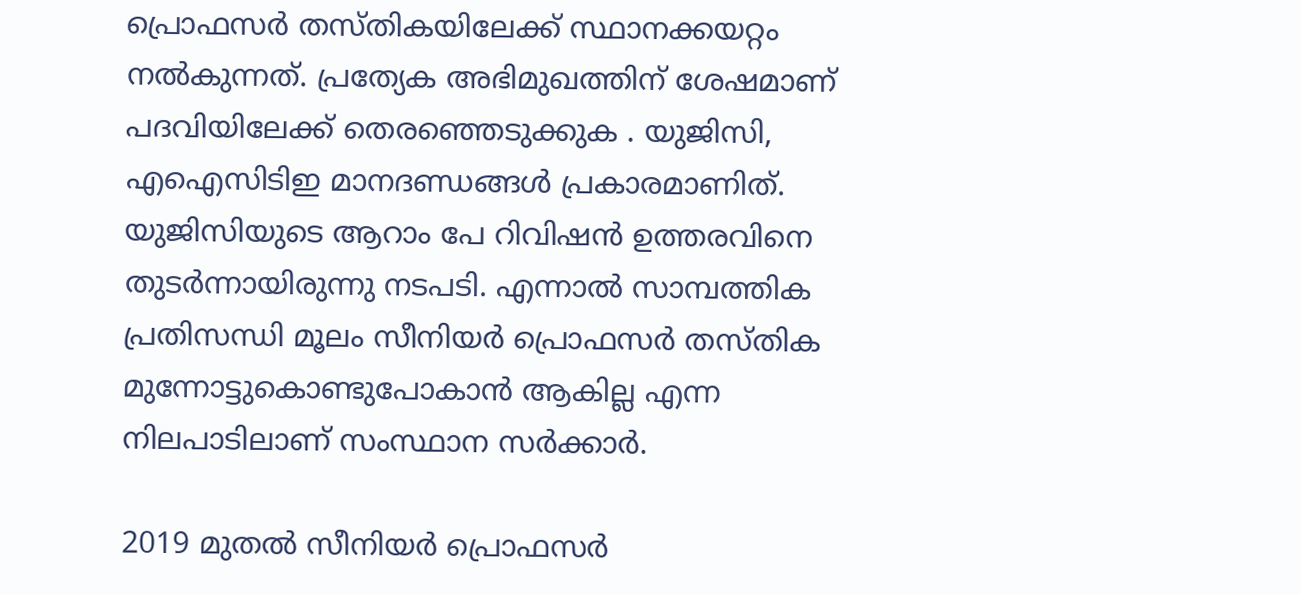പ്രൊഫസർ തസ്തികയിലേക്ക് സ്ഥാനക്കയറ്റം നൽകുന്നത്. പ്രത്യേക അഭിമുഖത്തിന് ശേഷമാണ് പദവിയിലേക്ക് തെരഞ്ഞെടുക്കുക . യുജിസി, എഐസിടിഇ മാനദണ്ഡങ്ങൾ പ്രകാരമാണിത്. യുജിസിയുടെ ആറാം പേ റിവിഷന്‍ ഉത്തരവിനെ തുടര്‍ന്നായിരുന്നു നടപടി. എന്നാൽ സാമ്പത്തിക പ്രതിസന്ധി മൂലം സീനിയർ പ്രൊഫസർ തസ്തിക മുന്നോട്ടുകൊണ്ടുപോകാൻ ആകില്ല എന്ന നിലപാടിലാണ് സംസ്ഥാന സർക്കാർ.

2019 മുതല്‍ സീനിയര്‍ പ്രൊഫസര്‍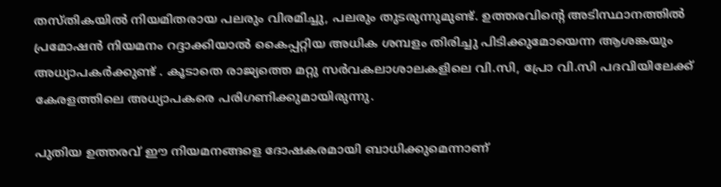തസ്തികയില്‍ നിയമിതരായ പലരും വിരമിച്ചു, പലരും തുടരുന്നുമുണ്ട്. ഉത്തരവിൻ്റെ അടിസ്ഥാനത്തിൽ പ്രമോഷന്‍ നിയമനം റദ്ദാക്കിയാല്‍ കൈപ്പറ്റിയ അധിക ശമ്പളം തിരിച്ചു പിടിക്കുമോയെന്ന ആശങ്കയും അധ്യാപകർക്കുണ്ട് . കൂടാതെ രാജ്യത്തെ മറ്റു സർവകലാശാലകളിലെ വി.സി, പ്രോ വി.സി പദവിയിലേക്ക് കേരളത്തിലെ അധ്യാപകരെ പരിഗണിക്കുമായിരുന്നു.

പുതിയ ഉത്തരവ് ഈ നിയമനങ്ങളെ ദോഷകരമായി ബാധിക്കുമെന്നാണ്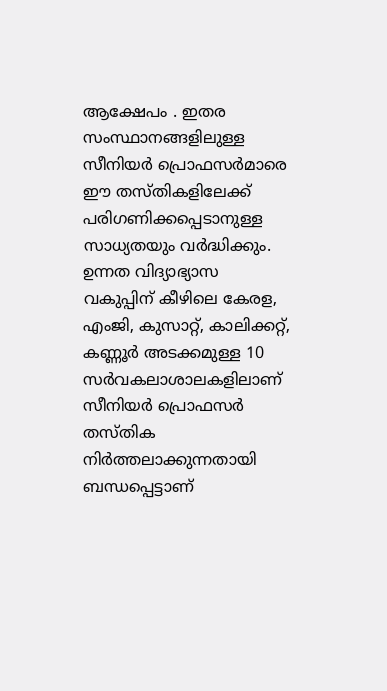ആക്ഷേപം . ഇതര സംസ്ഥാനങ്ങളിലുള്ള സീനിയർ പ്രൊഫസർമാരെ ഈ തസ്തികളിലേക്ക് പരിഗണിക്കപ്പെടാനുള്ള സാധ്യതയും വർദ്ധിക്കും. ഉന്നത വിദ്യാഭ്യാസ വകുപ്പിന് കീഴിലെ കേരള, എംജി, കുസാറ്റ്, കാലിക്കറ്റ്, കണ്ണൂർ അടക്കമുള്ള 10 സര്‍വകലാശാലകളിലാണ് സീനിയര്‍ പ്രൊഫസര്‍ തസ്തിക നിർത്തലാക്കുന്നതായി ബന്ധപ്പെട്ടാണ്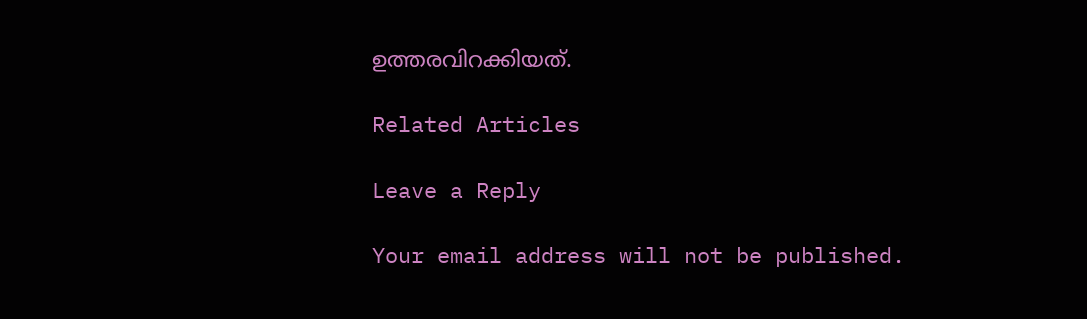ഉത്തരവിറക്കിയത്.

Related Articles

Leave a Reply

Your email address will not be published.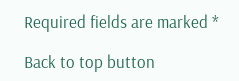Required fields are marked *

Back to top button